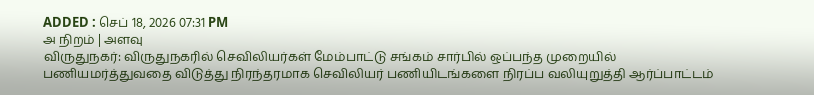ADDED : செப் 18, 2026 07:31 PM
அ நிறம் | அளவு
விருதுநகர்: விருதுநகரில் செவிலியர்கள் மேம்பாட்டு சங்கம் சார்பில் ஒப்பந்த முறையில் பணியமர்த்துவதை விடுத்து நிரந்தரமாக செவிலியர் பணியிடங்களை நிரப்ப வலியுறுத்தி ஆர்ப்பாட்டம்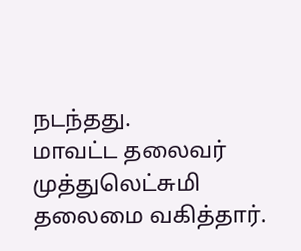நடந்தது.
மாவட்ட தலைவர் முத்துலெட்சுமி தலைமை வகித்தார்.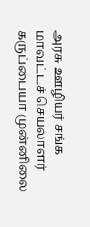அரசு ஊழியர் சங்க மாவட்டச் செயலாளர் கருப்பையா முன்னிலை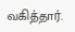வகித்தார்.